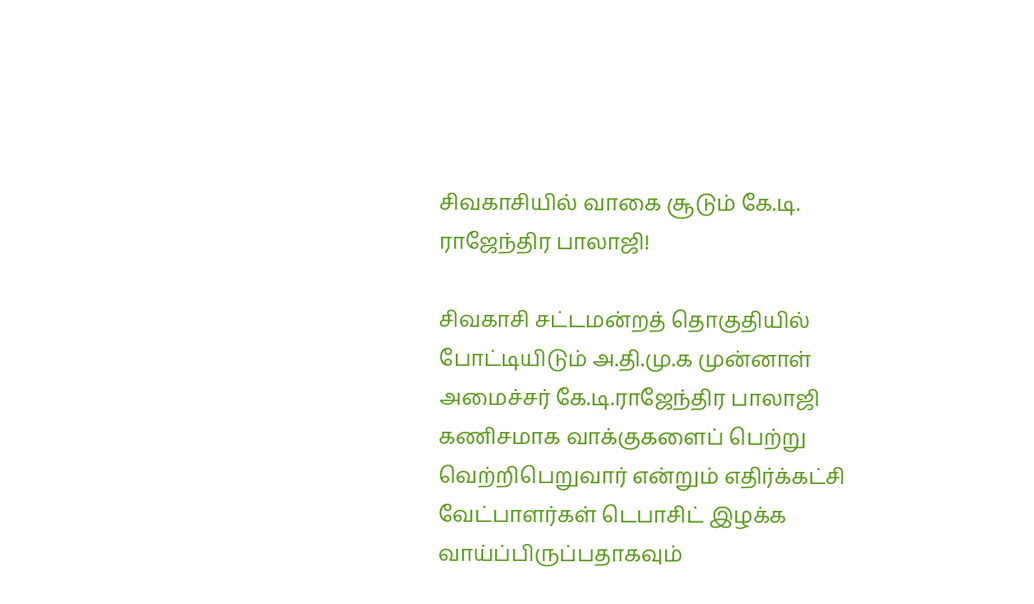சிவகாசியில் வாகை சூடும் கே.டி. ராஜேந்திர பாலாஜி!

சிவகாசி சட்டமன்றத் தொகுதியில் போட்டியிடும் அ.தி.மு.க முன்னாள் அமைச்சர் கே.டி.ராஜேந்திர பாலாஜி கணிசமாக வாக்குகளைப் பெற்று வெற்றிபெறுவார் என்றும் எதிர்க்கட்சி வேட்பாளர்கள் டெபாசிட் இழக்க வாய்ப்பிருப்பதாகவும்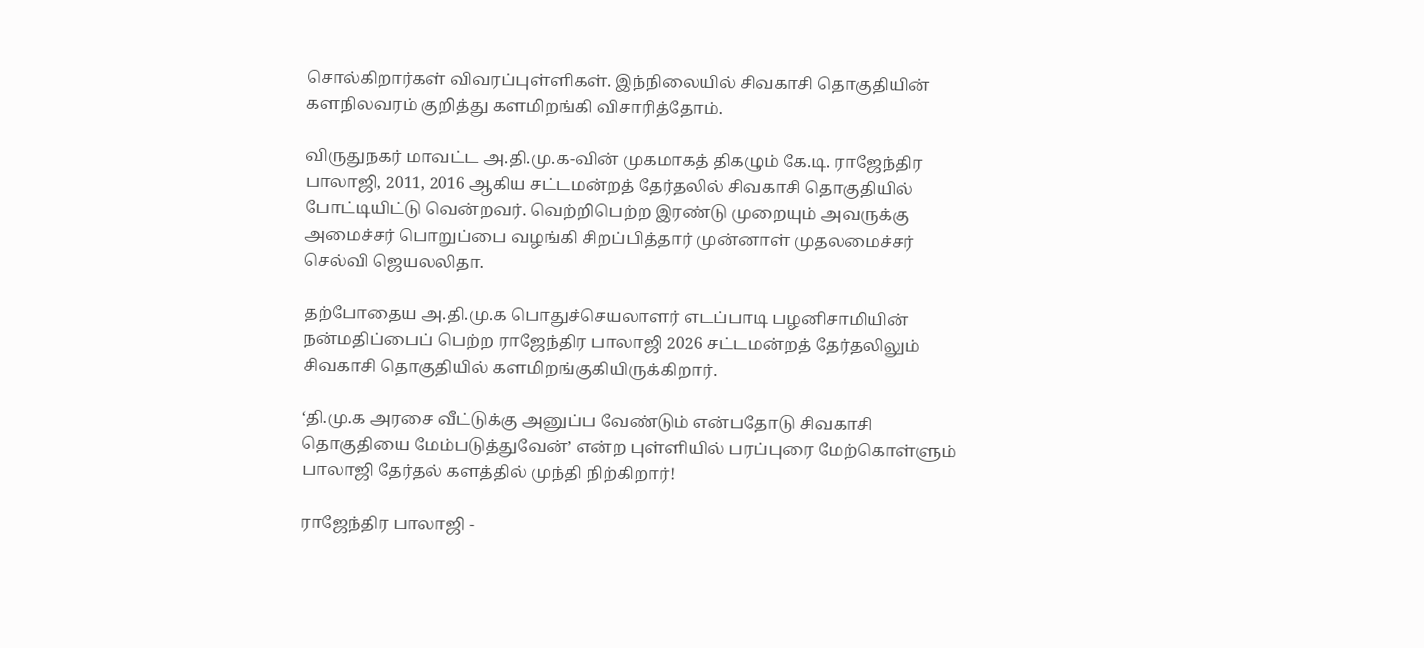சொல்கிறார்கள் விவரப்புள்ளிகள். இந்நிலையில் சிவகாசி தொகுதியின் களநிலவரம் குறித்து களமிறங்கி விசாரித்தோம்.

விருதுநகர் மாவட்ட அ.தி.மு.க-வின் முகமாகத் திகழும் கே.டி. ராஜேந்திர பாலாஜி, 2011, 2016 ஆகிய சட்டமன்றத் தேர்தலில் சிவகாசி தொகுதியில் போட்டியிட்டு வென்றவர். வெற்றிபெற்ற இரண்டு முறையும் அவருக்கு அமைச்சர் பொறுப்பை வழங்கி சிறப்பித்தார் முன்னாள் முதலமைச்சர் செல்வி ஜெயலலிதா.

தற்போதைய அ.தி.மு.க பொதுச்செயலாளர் எடப்பாடி பழனிசாமியின் நன்மதிப்பைப் பெற்ற ராஜேந்திர பாலாஜி 2026 சட்டமன்றத் தேர்தலிலும் சிவகாசி தொகுதியில் களமிறங்குகியிருக்கிறார்.

‘தி.மு.க அரசை வீட்டுக்கு அனுப்ப வேண்டும் என்பதோடு சிவகாசி தொகுதியை மேம்படுத்துவேன்’ என்ற புள்ளியில் பரப்புரை மேற்கொள்ளும் பாலாஜி தேர்தல் களத்தில் முந்தி நிற்கிறார்!

ராஜேந்திர பாலாஜி -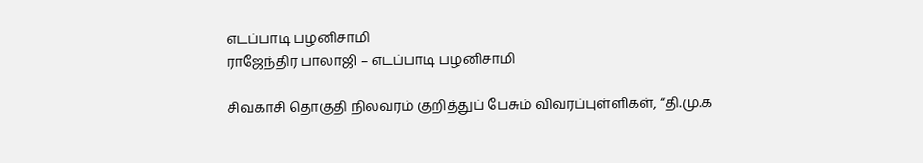எடப்பாடி பழனிசாமி
ராஜேந்திர பாலாஜி – எடப்பாடி பழனிசாமி

சிவகாசி தொகுதி நிலவரம் குறித்துப் பேசும் விவரப்புள்ளிகள், “தி.மு.க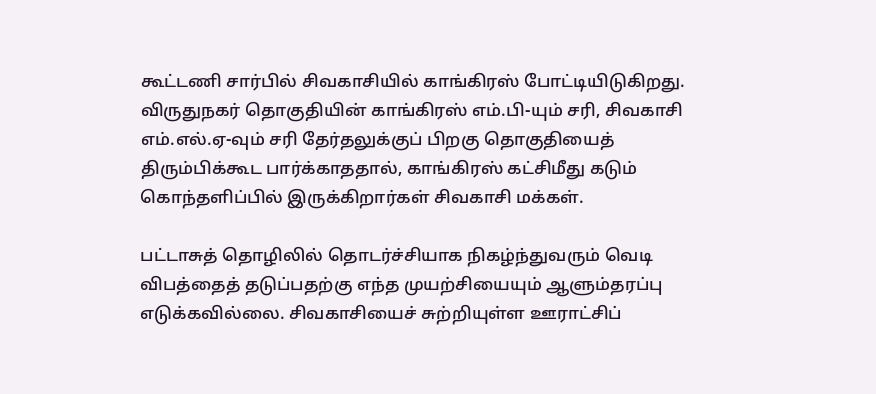கூட்டணி சார்பில் சிவகாசியில் காங்கிரஸ் போட்டியிடுகிறது. விருதுநகர் தொகுதியின் காங்கிரஸ் எம்.பி-யும் சரி, சிவகாசி எம்.எல்.ஏ-வும் சரி தேர்தலுக்குப் பிறகு தொகுதியைத் திரும்பிக்கூட பார்க்காததால், காங்கிரஸ் கட்சிமீது கடும் கொந்தளிப்பில் இருக்கிறார்கள் சிவகாசி மக்கள்.

பட்டாசுத் தொழிலில் தொடர்ச்சியாக நிகழ்ந்துவரும் வெடி விபத்தைத் தடுப்பதற்கு எந்த முயற்சியையும் ஆளும்தரப்பு எடுக்கவில்லை. சிவகாசியைச் சுற்றியுள்ள ஊராட்சிப்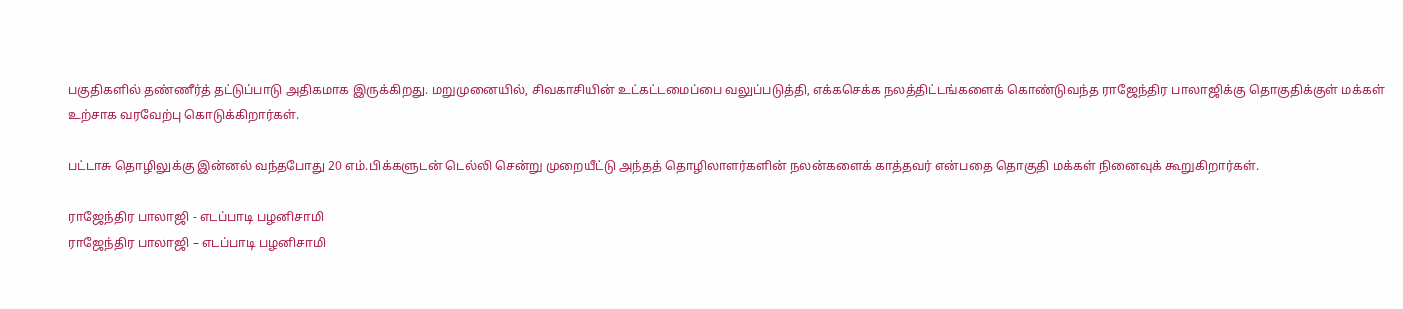பகுதிகளில் தண்ணீர்த் தட்டுப்பாடு அதிகமாக இருக்கிறது. மறுமுனையில், சிவகாசியின் உட்கட்டமைப்பை வலுப்படுத்தி, எக்கசெக்க நலத்திட்டங்களைக் கொண்டுவந்த ராஜேந்திர பாலாஜிக்கு தொகுதிக்குள் மக்கள் உற்சாக வரவேற்பு கொடுக்கிறார்கள்.

பட்டாசு தொழிலுக்கு இன்னல் வந்தபோது 20 எம்.பிக்களுடன் டெல்லி சென்று முறையீட்டு அந்தத் தொழிலாளர்களின் நலன்களைக் காத்தவர் என்பதை தொகுதி மக்கள் நினைவுக் கூறுகிறார்கள்.

ராஜேந்திர பாலாஜி - எடப்பாடி பழனிசாமி
ராஜேந்திர பாலாஜி – எடப்பாடி பழனிசாமி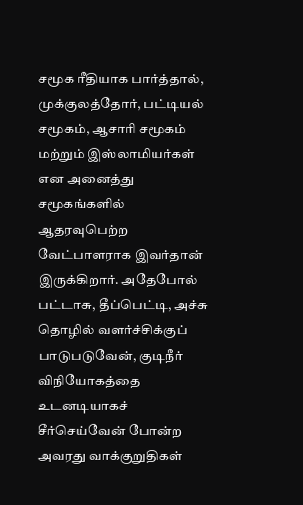சமூக ரீதியாக பார்த்தால், முக்குலத்தோர், பட்டியல் சமூகம், ஆசாரி சமூகம் மற்றும் இஸ்லாமியர்கள் என அனைத்து சமூகங்களில் ஆதரவுபெற்ற வேட்பாளராக இவர்தான் இருக்கிறார். அதேபோல் பட்டாசு, தீப்பெட்டி, அச்சு தொழில் வளர்ச்சிக்குப் பாடுபடுவேன், குடிநீர் விநியோகத்தை உடனடியாகச் சீர்செய்வேன் போன்ற அவரது வாக்குறுதிகள்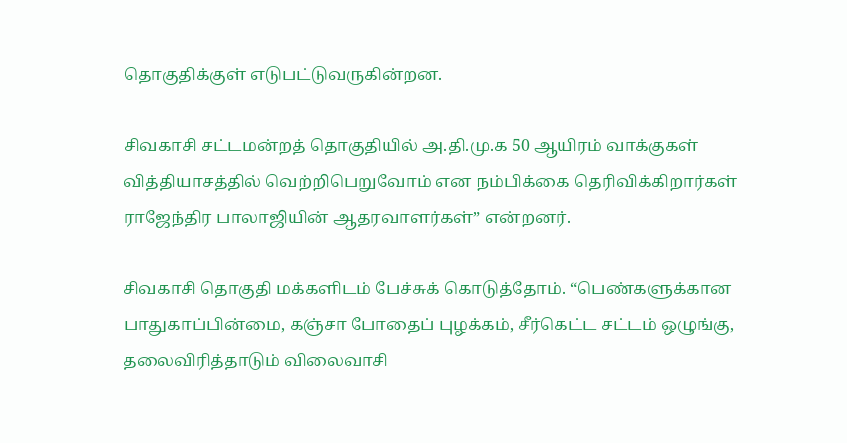தொகுதிக்குள் எடுபட்டுவருகின்றன.

சிவகாசி சட்டமன்றத் தொகுதியில் அ.தி.மு.க 50 ஆயிரம் வாக்குகள் வித்தியாசத்தில் வெற்றிபெறுவோம் என நம்பிக்கை தெரிவிக்கிறார்கள் ராஜேந்திர பாலாஜியின் ஆதரவாளர்கள்” என்றனர்.

சிவகாசி தொகுதி மக்களிடம் பேச்சுக் கொடுத்தோம். “பெண்களுக்கான பாதுகாப்பின்மை, கஞ்சா போதைப் புழக்கம், சீர்கெட்ட சட்டம் ஒழுங்கு, தலைவிரித்தாடும் விலைவாசி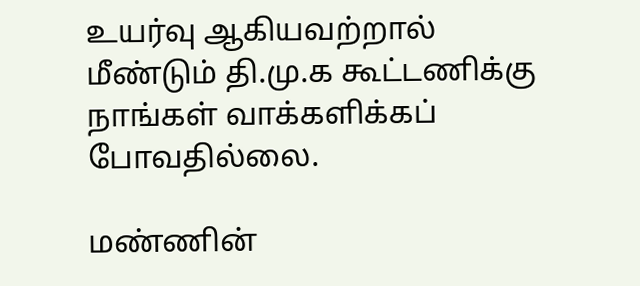உயர்வு ஆகியவற்றால் மீண்டும் தி.மு.க கூட்டணிக்கு நாங்கள் வாக்களிக்கப் போவதில்லை.

மண்ணின்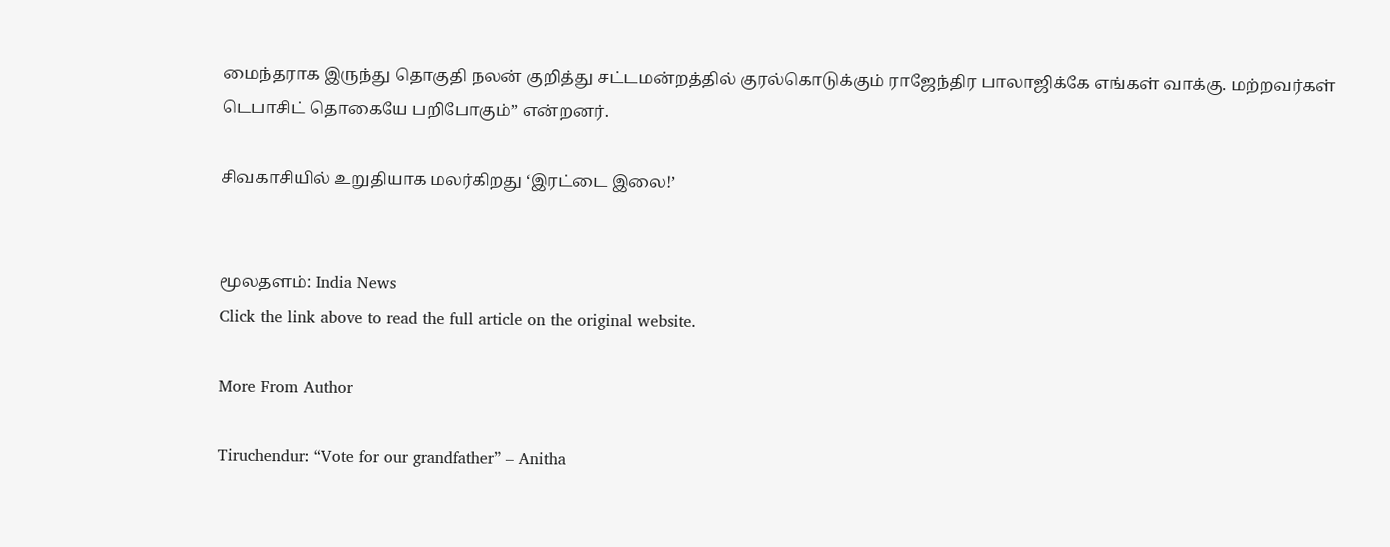மைந்தராக இருந்து தொகுதி நலன் குறித்து சட்டமன்றத்தில் குரல்கொடுக்கும் ராஜேந்திர பாலாஜிக்கே எங்கள் வாக்கு. மற்றவர்கள் டெபாசிட் தொகையே பறிபோகும்” என்றனர்.

சிவகாசியில் உறுதியாக மலர்கிறது ‘இரட்டை இலை!’


மூலதளம்: India News
Click the link above to read the full article on the original website.

More From Author

Tiruchendur: “Vote for our grandfather” – Anitha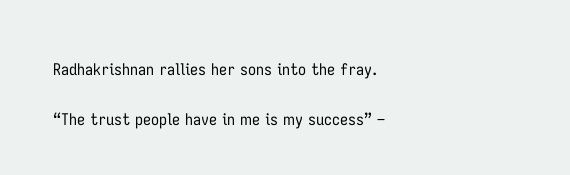Radhakrishnan rallies her sons into the fray.

“The trust people have in me is my success” –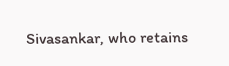Sivasankar, who retains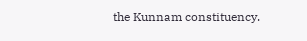the Kunnam constituency.